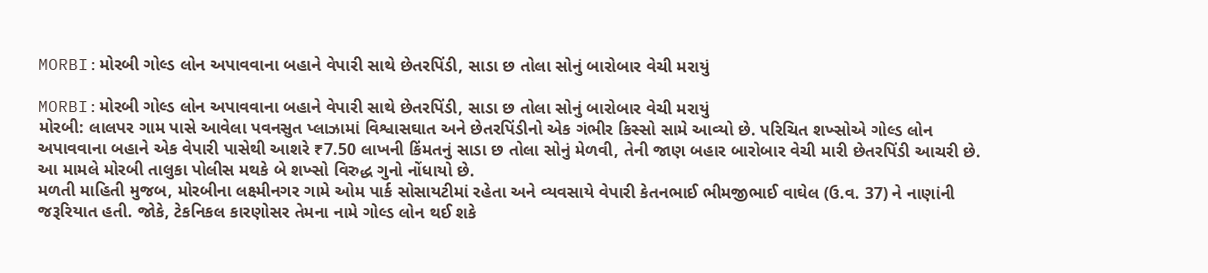MORBI:મોરબી ગોલ્ડ લોન અપાવવાના બહાને વેપારી સાથે છેતરપિંડી, સાડા છ તોલા સોનું બારોબાર વેચી મરાયું

MORBI:મોરબી ગોલ્ડ લોન અપાવવાના બહાને વેપારી સાથે છેતરપિંડી, સાડા છ તોલા સોનું બારોબાર વેચી મરાયું
મોરબી: લાલપર ગામ પાસે આવેલા પવનસુત પ્લાઝામાં વિશ્વાસઘાત અને છેતરપિંડીનો એક ગંભીર કિસ્સો સામે આવ્યો છે. પરિચિત શખ્સોએ ગોલ્ડ લોન અપાવવાના બહાને એક વેપારી પાસેથી આશરે ₹7.50 લાખની કિંમતનું સાડા છ તોલા સોનું મેળવી, તેની જાણ બહાર બારોબાર વેચી મારી છેતરપિંડી આચરી છે. આ મામલે મોરબી તાલુકા પોલીસ મથકે બે શખ્સો વિરુદ્ધ ગુનો નોંધાયો છે.
મળતી માહિતી મુજબ, મોરબીના લક્ષ્મીનગર ગામે ઓમ પાર્ક સોસાયટીમાં રહેતા અને વ્યવસાયે વેપારી કેતનભાઈ ભીમજીભાઈ વાઘેલ (ઉ.વ. 37) ને નાણાંની જરૂરિયાત હતી. જોકે, ટેકનિકલ કારણોસર તેમના નામે ગોલ્ડ લોન થઈ શકે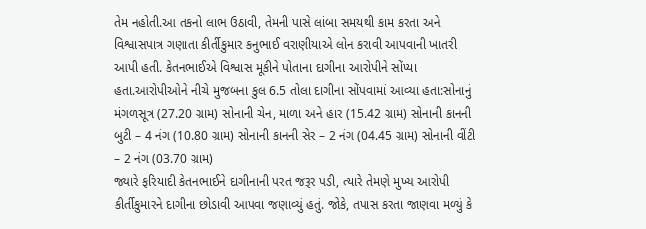તેમ નહોતી.આ તકનો લાભ ઉઠાવી, તેમની પાસે લાંબા સમયથી કામ કરતા અને વિશ્વાસપાત્ર ગણાતા કીર્તીકુમાર કનુભાઈ વરાણીયાએ લોન કરાવી આપવાની ખાતરી આપી હતી. કેતનભાઈએ વિશ્વાસ મૂકીને પોતાના દાગીના આરોપીને સોંપ્યા હતા.આરોપીઓને નીચે મુજબના કુલ 6.5 તોલા દાગીના સોંપવામાં આવ્યા હતા:સોનાનું મંગળસૂત્ર (27.20 ગ્રામ) સોનાની ચેન, માળા અને હાર (15.42 ગ્રામ) સોનાની કાનની બુટી – 4 નંગ (10.80 ગ્રામ) સોનાની કાનની સેર – 2 નંગ (04.45 ગ્રામ) સોનાની વીંટી – 2 નંગ (03.70 ગ્રામ)
જ્યારે ફરિયાદી કેતનભાઈને દાગીનાની પરત જરૂર પડી, ત્યારે તેમણે મુખ્ય આરોપી કીર્તીકુમારને દાગીના છોડાવી આપવા જણાવ્યું હતું. જોકે, તપાસ કરતા જાણવા મળ્યું કે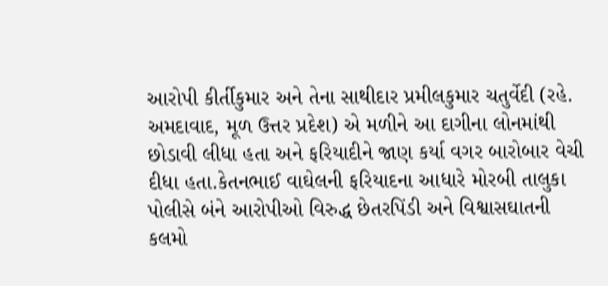આરોપી કીર્તીકુમાર અને તેના સાથીદાર પ્રમીલકુમાર ચતુર્વેદી (રહે. અમદાવાદ, મૂળ ઉત્તર પ્રદેશ) એ મળીને આ દાગીના લોનમાંથી છોડાવી લીધા હતા અને ફરિયાદીને જાણ કર્યા વગર બારોબાર વેચી દીધા હતા.કેતનભાઈ વાઘેલની ફરિયાદના આધારે મોરબી તાલુકા પોલીસે બંને આરોપીઓ વિરુદ્ધ છેતરપિંડી અને વિશ્વાસઘાતની કલમો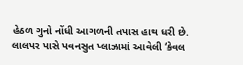હેઠળ ગુનો નોંધી આગળની તપાસ હાથ ધરી છે. લાલપર પાસે પવનસુત પ્લાઝામાં આવેલી ‘કેવલ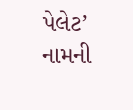પેલેટ’ નામની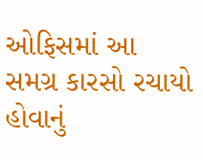ઓફિસમાં આ સમગ્ર કારસો રચાયો હોવાનું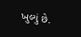ખુલ્યું છે.